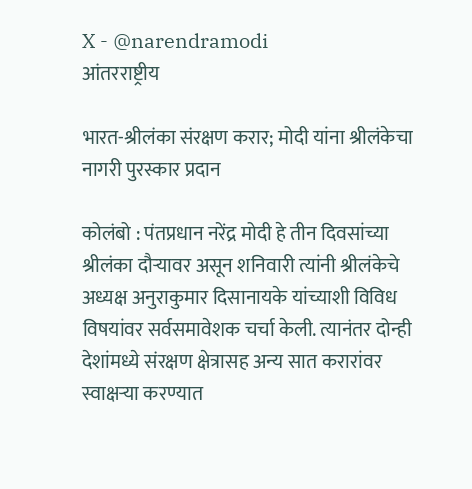X - @narendramodi
आंतरराष्ट्रीय

भारत-श्रीलंका संरक्षण करार; मोदी यांना श्रीलंकेचा नागरी पुरस्कार प्रदान

कोलंबो : पंतप्रधान नरेंद्र मोदी हे तीन दिवसांच्या श्रीलंका दौऱ्यावर असून शनिवारी त्यांनी श्रीलंकेचे अध्यक्ष अनुराकुमार दिसानायके यांच्याशी विविध विषयांवर सर्वसमावेशक चर्चा केली. त्यानंतर दोन्ही देशांमध्ये संरक्षण क्षेत्रासह अन्य सात करारांवर स्वाक्षऱ्या करण्यात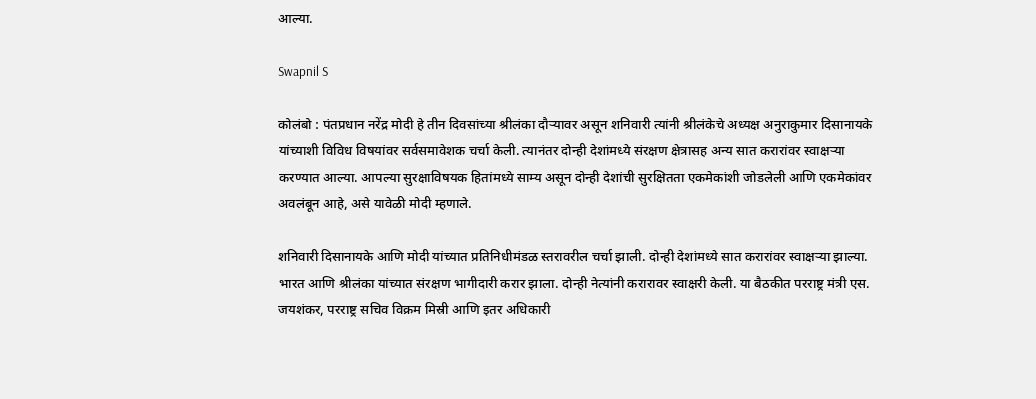आल्या.

Swapnil S

कोलंबो : पंतप्रधान नरेंद्र मोदी हे तीन दिवसांच्या श्रीलंका दौऱ्यावर असून शनिवारी त्यांनी श्रीलंकेचे अध्यक्ष अनुराकुमार दिसानायके यांच्याशी विविध विषयांवर सर्वसमावेशक चर्चा केली. त्यानंतर दोन्ही देशांमध्ये संरक्षण क्षेत्रासह अन्य सात करारांवर स्वाक्षऱ्या करण्यात आल्या. आपल्या सुरक्षाविषयक हितांमध्ये साम्य असून दोन्ही देशांची सुरक्षितता एकमेकांशी जोडलेली आणि एकमेकांवर अवलंबून आहे, असे यावेळी मोदी म्हणाले.

शनिवारी दिसानायके आणि मोदी यांच्यात प्रतिनिधीमंडळ स्तरावरील चर्चा झाली. दोन्ही देशांमध्ये सात करारांवर स्वाक्षऱ्या झाल्या. भारत आणि श्रीलंका यांच्यात संरक्षण भागीदारी करार झाला. दोन्ही नेत्यांनी करारावर स्वाक्षरी केली. या बैठकीत परराष्ट्र मंत्री एस. जयशंकर, परराष्ट्र सचिव विक्रम मिस्री आणि इतर अधिकारी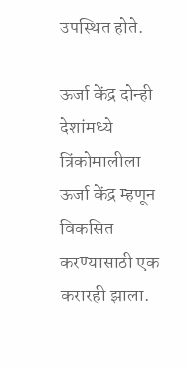उपस्थित होते.

ऊर्जा केंद्र दोन्ही देशांमध्ये त्रिंकोमालीला ऊर्जा केंद्र म्हणून विकसित करण्यासाठी एक करारही झाला.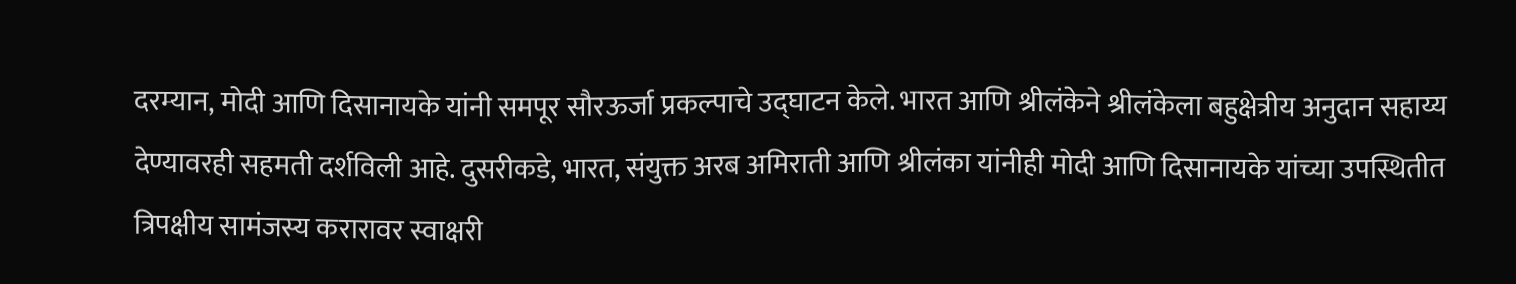दरम्यान, मोदी आणि दिसानायके यांनी समपूर सौरऊर्जा प्रकल्पाचे उद्घाटन केले. भारत आणि श्रीलंकेने श्रीलंकेला बहुक्षेत्रीय अनुदान सहाय्य देण्यावरही सहमती दर्शविली आहे. दुसरीकडे, भारत, संयुक्त अरब अमिराती आणि श्रीलंका यांनीही मोदी आणि दिसानायके यांच्या उपस्थितीत त्रिपक्षीय सामंजस्य करारावर स्वाक्षरी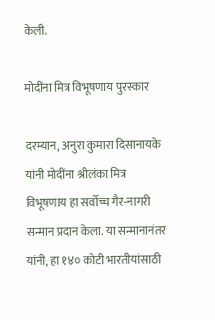केली.

मोदींना मित्र विभूषणाय पुरस्कार

दरम्यान, अनुरा कुमारा दिसानायके यांनी मोदींना श्रीलंका मित्र विभूषणाय हा सर्वोच्च गैर-नागरी सन्मान प्रदान केला. या सन्मानानंतर यांनी, हा १४० कोटी भारतीयांसाठी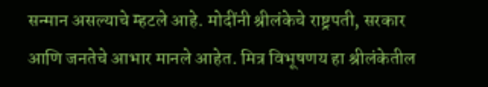सन्मान असल्याचे म्हटले आहे. मोदींनी श्रीलंकेचे राष्ट्रपती, सरकार आणि जनतेचे आभार मानले आहेत. मित्र विभूषणय हा श्रीलंकेतील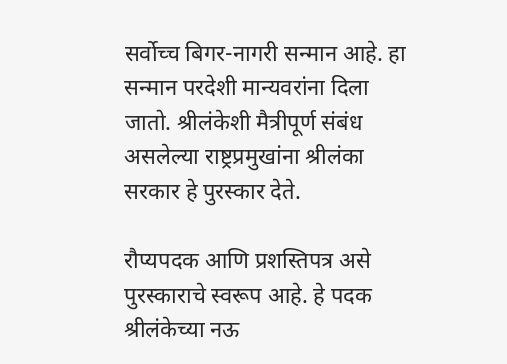सर्वोच्च बिगर-नागरी सन्मान आहे. हा सन्मान परदेशी मान्यवरांना दिला जातो. श्रीलंकेशी मैत्रीपूर्ण संबंध असलेल्या राष्ट्रप्रमुखांना श्रीलंका सरकार हे पुरस्कार देते.

रौप्यपदक आणि प्रशस्तिपत्र असे पुरस्काराचे स्वरूप आहे. हे पदक श्रीलंकेच्या नऊ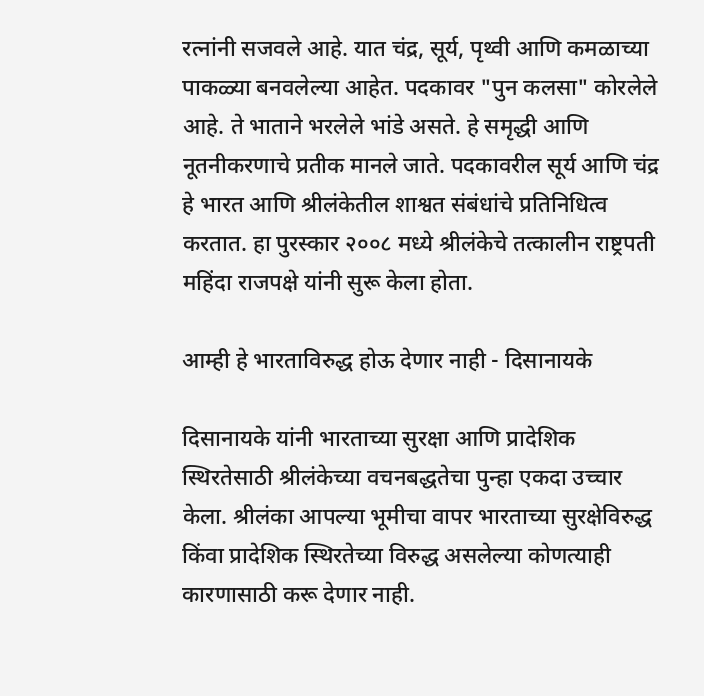रत्नांनी सजवले आहे. यात चंद्र, सूर्य, पृथ्वी आणि कमळाच्या पाकळ्या बनवलेल्या आहेत. पदकावर "पुन कलसा" कोरलेले आहे. ते भाताने भरलेले भांडे असते. हे समृद्धी आणि नूतनीकरणाचे प्रतीक मानले जाते. पदकावरील सूर्य आणि चंद्र हे भारत आणि श्रीलंकेतील शाश्वत संबंधांचे प्रतिनिधित्व करतात. हा पुरस्कार २००८ मध्ये श्रीलंकेचे तत्कालीन राष्ट्रपती महिंदा राजपक्षे यांनी सुरू केला होता.

आम्ही हे भारताविरुद्ध होऊ देणार नाही - दिसानायके

दिसानायके यांनी भारताच्या सुरक्षा आणि प्रादेशिक स्थिरतेसाठी श्रीलंकेच्या वचनबद्धतेचा पुन्हा एकदा उच्चार केला. श्रीलंका आपल्या भूमीचा वापर भारताच्या सुरक्षेविरुद्ध किंवा प्रादेशिक स्थिरतेच्या विरुद्ध असलेल्या कोणत्याही कारणासाठी करू देणार नाही.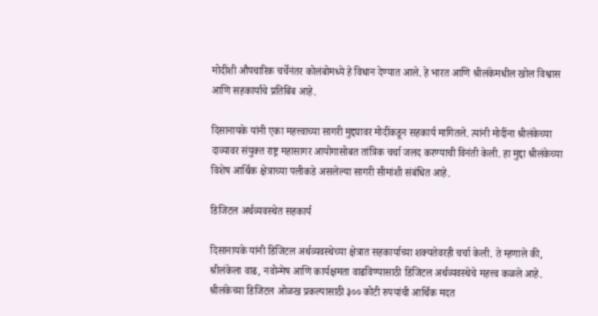मोदींशी औपचारिक चर्चेनंतर कोलंबोमध्ये हे विधान देण्यात आले. हे भारत आणि श्रीलंकेमधील खोल विश्वास आणि सहकार्याचे प्रतिबिंब आहे.

दिसानायके यांनी एका महत्त्वाच्या सागरी मुद्द्यावर मोदींकडून सहकार्य मागितले. त्यांनी मोदींना श्रीलंकेच्या दाव्यावर संयुक्त राष्ट्र महासागर आयोगासोबत तांत्रिक चर्चा जलद करण्याची विनंती केली. हा मुद्दा श्रीलंकेच्या विशेष आर्थिक क्षेत्राच्या पलीकडे असलेल्या सागरी सीमांशी संबंधित आहे.

डिजिटल अर्थव्यवस्थेत सहकार्य

दिसानायके यांनी डिजिटल अर्थव्यवस्थेच्या क्षेत्रात सहकार्याच्या शक्यतेवरही चर्चा केली. ते म्हणाले की, श्रीलंकेला वाढ, नवोन्मेष आणि कार्यक्षमता वाढविण्यासाठी डिजिटल अर्थव्यवस्थेचे महत्त्व कळले आहे. श्रीलंकेच्या डिजिटल ओळख प्रकल्पासाठी ३०० कोटी रुपयांची आर्थिक मदत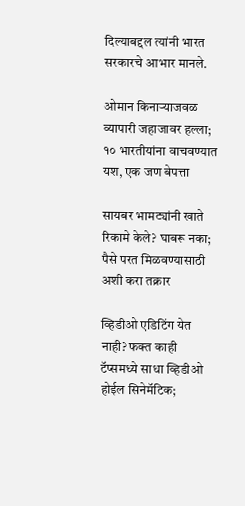दिल्याबद्दल त्यांनी भारत सरकारचे आभार मानले.

ओमान किनाऱ्याजवळ व्यापारी जहाजावर हल्ला; १० भारतीयांना वाचवण्यात यश, एक जण बेपत्ता

सायबर भामट्यांनी खाते रिकामे केले? घाबरू नका; पैसे परत मिळवण्यासाठी अशी करा तक्रार

व्हिडीओ एडिटिंग येत नाही? फक्त काही टॅप्समध्ये साधा व्हिडीओ होईल सिनेमॅटिक;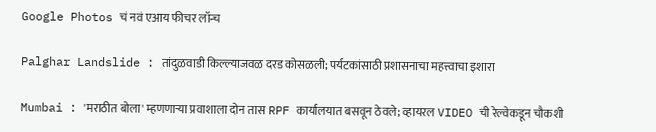Google Photos चं नवं एआय फीचर लॉन्च

Palghar Landslide : तांदुळवाडी किल्ल्याजवळ दरड कोसळली; पर्यटकांसाठी प्रशासनाचा महत्त्वाचा इशारा

Mumbai : 'मराठीत बोला' म्हणणाऱ्या प्रवाशाला दोन तास RPF कार्यालयात बसवून ठेवले; व्हायरल VIDEO ची रेल्वेकडून चौकशी